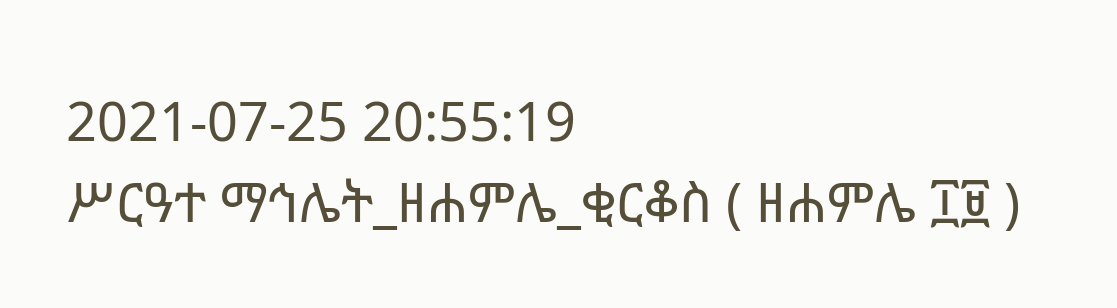2021-07-25 20:55:19
ሥርዓተ ማኅሌት_ዘሐምሌ_ቂርቆስ ( ዘሐምሌ ፲፱ )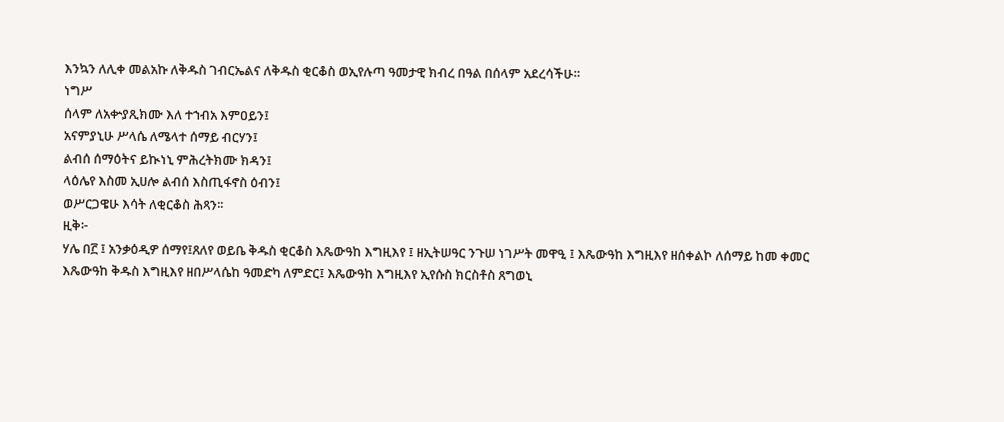እንኳን ለሊቀ መልአኩ ለቅዱስ ገብርኤልና ለቅዱስ ቂርቆስ ወኢየሉጣ ዓመታዊ ክብረ በዓል በሰላም አደረሳችሁ።
ነግሥ
ሰላም ለአቍያጺክሙ እለ ተኀብአ እምዐይን፤
አናምያኒሁ ሥላሴ ለሜላተ ሰማይ ብርሃን፤
ልብሰ ሰማዕትና ይኲነኒ ምሕረትክሙ ክዳን፤
ላዕሌየ እስመ ኢሀሎ ልብሰ እስጢፋኖስ ዕብን፤
ወሥርጋዌሁ እሳት ለቂርቆስ ሕጻን፡፡
ዚቅ፦
ሃሌ በ፫ ፤ አንቃዕዲዎ ሰማየ፤ጸለየ ወይቤ ቅዱስ ቂርቆስ እጼውዓከ እግዚእየ ፤ ዘኢትሠዓር ንጉሠ ነገሥት መዋዒ ፤ እጼውዓከ እግዚእየ ዘሰቀልኮ ለሰማይ ከመ ቀመር እጼውዓከ ቅዱስ እግዚእየ ዘበሥላሴከ ዓመድካ ለምድር፤ እጼውዓከ እግዚእየ ኢየሱስ ክርስቶስ ጸግወኒ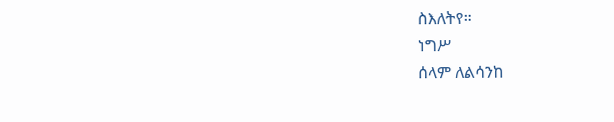ስእለትየ።
ነግሥ
ሰላም ለልሳንከ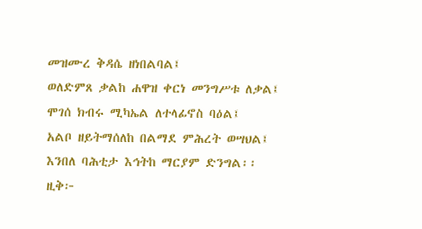መዝሙረ ቅዳሴ ዘነበልባል፤
ወለድምጸ ቃልከ ሐዋዝ ቀርነ መንግሥቱ ለቃል፤
ሞገሰ ክብሩ ሚካኤል ለተላፊኖስ ባዕል፤
አልቦ ዘይትማሰለከ በልማደ ምሕረት ወሣህል፤
እንበለ ባሕቲታ እኅትከ ማርያም ድንግል፡፡
ዚቅ፦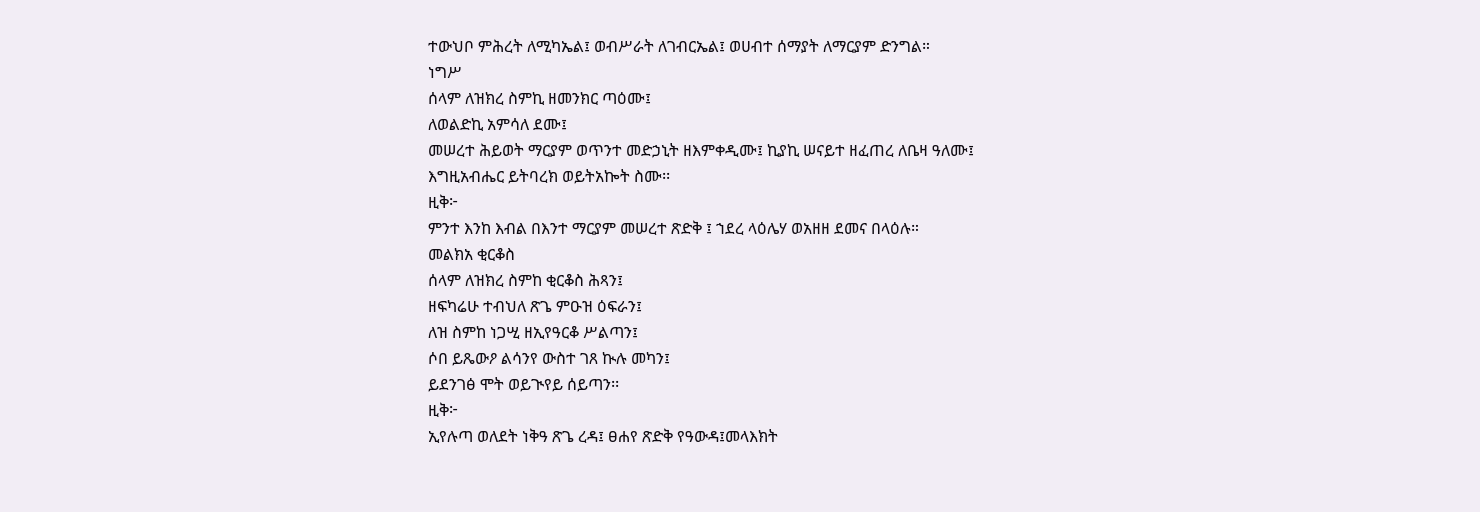ተውህቦ ምሕረት ለሚካኤል፤ ወብሥራት ለገብርኤል፤ ወሀብተ ሰማያት ለማርያም ድንግል።
ነግሥ
ሰላም ለዝክረ ስምኪ ዘመንክር ጣዕሙ፤
ለወልድኪ አምሳለ ደሙ፤
መሠረተ ሕይወት ማርያም ወጥንተ መድኃኒት ዘእምቀዲሙ፤ ኪያኪ ሠናይተ ዘፈጠረ ለቤዛ ዓለሙ፤
እግዚአብሔር ይትባረክ ወይትአኰት ስሙ፡፡
ዚቅ፦
ምንተ እንከ እብል በእንተ ማርያም መሠረተ ጽድቅ ፤ ኀደረ ላዕሌሃ ወአዘዘ ደመና በላዕሉ።
መልክአ ቂርቆስ
ሰላም ለዝክረ ስምከ ቂርቆስ ሕጻን፤
ዘፍካሬሁ ተብህለ ጽጌ ምዑዝ ዕፍራን፤
ለዝ ስምከ ነጋሢ ዘኢየዓርቆ ሥልጣን፤
ሶበ ይጼውዖ ልሳንየ ውስተ ገጸ ኲሉ መካን፤
ይደንገፅ ሞት ወይጒየይ ሰይጣን፡፡
ዚቅ፦
ኢየሉጣ ወለደት ነቅዓ ጽጌ ረዳ፤ ፀሐየ ጽድቅ የዓውዳ፤መላእክት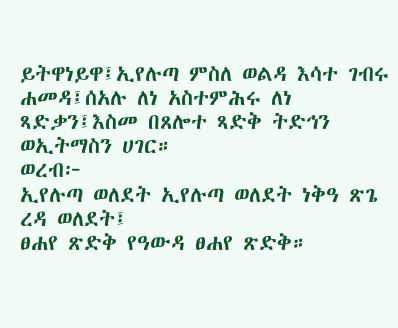ይትዋነይዋ፤ኢየሉጣ ምስለ ወልዳ እሳተ ገብሩ ሐመዳ፤ሰአሉ ለነ አስተምሕሩ ለነ ጻድቃን፤እስመ በጸሎተ ጻድቅ ትድኅን ወኢትማስን ሀገር።
ወረብ፦
ኢየሉጣ ወለደት ኢየሉጣ ወለደት ነቅዓ ጽጌ ረዳ ወለደት፤
ፀሐየ ጽድቅ የዓውዳ ፀሐየ ጽድቅ።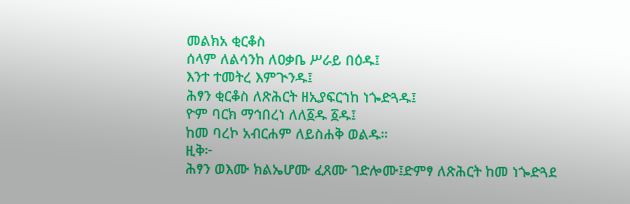መልክአ ቂርቆስ
ሰላም ለልሳንከ ለዐቃቤ ሥራይ በዕዱ፤
እንተ ተመትረ እምጒንዱ፤
ሕፃን ቂርቆስ ለጽሕርት ዘኢያፍርኀከ ነጐድጓዱ፤
ዮም ባርክ ማኅበረነ ለለ፩ዱ ፩ዱ፤
ከመ ባረኮ አብርሐም ለይስሐቅ ወልዱ።
ዚቅ፦
ሕፃን ወእሙ ክልኤሆሙ ፈጸሙ ገድሎሙ፤ድምፃ ለጽሕርት ከመ ነጐድጓደ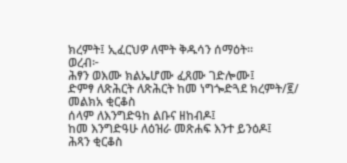ክረምት፤ ኢፈርህዎ ለሞት ቅዱሳን ሰማዕት።
ወረብ፦
ሕፃን ወእሙ ክልኤሆሙ ፈጸሙ ገድሎሙ፤
ድምፃ ለጽሕርት ለጽሕርት ከመ ነግጐድጓደ ክረምት/፪/
መልክአ ቂርቆስ
ሰላም ለእንግድዓከ ልቡና ዘከብዶ፤
ከመ እንግድዓሁ ለዕዝራ መጽሐፍ እንተ ይንዕዶ፤
ሕጻን ቂርቆስ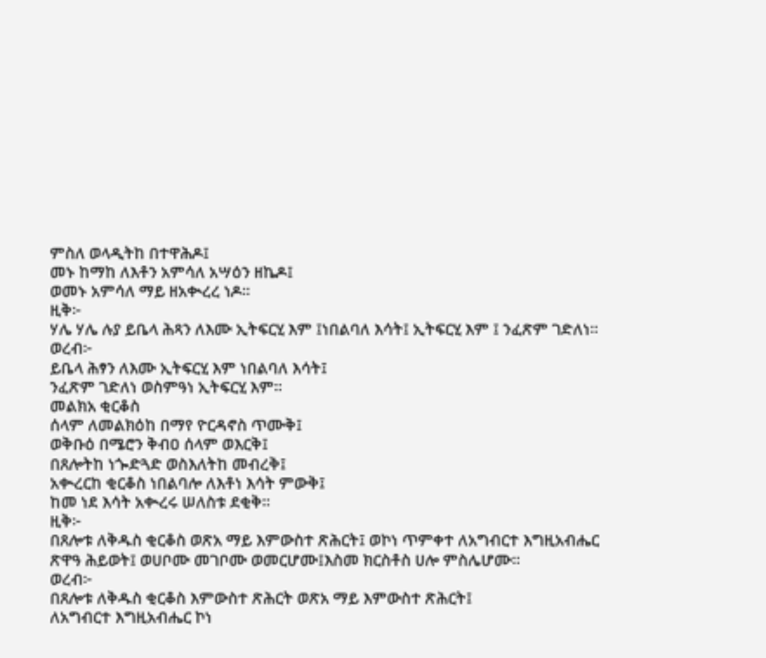ምስለ ወላዲትከ በተዋሕዶ፤
መኑ ከማከ ለእቶን አምሳለ አሣዕን ዘኬዶ፤
ወመኑ አምሳለ ማይ ዘአቊረረ ነዶ።
ዚቅ፦
ሃሌ ሃሌ ሉያ ይቤላ ሕጻን ለእሙ ኢትፍርሂ እም ፤ነበልባለ እሳት፤ ኢትፍርሂ እም ፤ ንፈጽም ገድለነ።
ወረብ፦
ይቤላ ሕፃን ለእሙ ኢትፍርሂ እም ነበልባለ እሳት፤
ንፈጽም ገድለነ ወስምዓነ ኢትፍርሂ እም።
መልክአ ቂርቆስ
ሰላም ለመልክዕከ በማየ ዮርዳኖስ ጥሙቅ፤
ወቅቡዕ በሜሮን ቅብዐ ሰላም ወእርቅ፤
በጸሎትከ ነጐድጓድ ወስእለትከ መብረቅ፤
አቊረርከ ቂርቆስ ነበልባሎ ለእቶነ እሳት ምውቅ፤
ከመ ነደ እሳት አቊረሩ ሠለስቱ ደቂቅ።
ዚቅ፦
በጸሎቱ ለቅዱስ ቂርቆስ ወጽአ ማይ እምውስተ ጽሕርት፤ ወኮነ ጥምቀተ ለአግብርተ እግዚአብሔር ጽዋዓ ሕይወት፤ ወሀቦሙ መገቦሙ ወመርሆሙ፤እስመ ክርስቶስ ሀሎ ምስሌሆሙ፡፡
ወረብ፦
በጸሎቱ ለቅዱስ ቂርቆስ እምውስተ ጽሕርት ወጽአ ማይ እምውስተ ጽሕርት፤
ለአግብርተ እግዚአብሔር ኮነ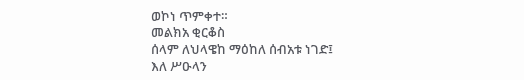ወኮነ ጥምቀተ።
መልክአ ቂርቆስ
ሰላም ለህላዌከ ማዕከለ ሰብአቱ ነገድ፤
እለ ሥዑላን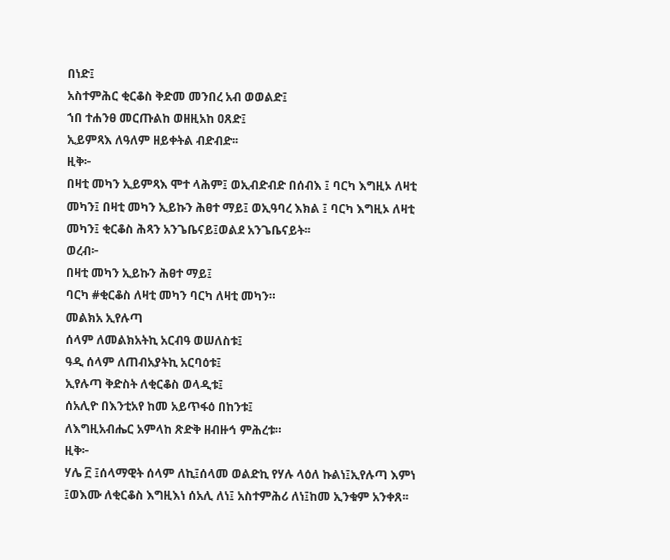በነድ፤
አስተምሕር ቂርቆስ ቅድመ መንበረ አብ ወወልድ፤
ኀበ ተሐንፀ መርጡልከ ወዘዚአከ ዐጸድ፤
ኢይምጻእ ለዓለም ዘይቀትል ብድብድ፡፡
ዚቅ፦
በዛቲ መካን ኢይምጻእ ሞተ ላሕም፤ ወኢብድብድ በሰብእ ፤ ባርካ እግዚኦ ለዛቲ መካን፤ በዛቲ መካን ኢይኩን ሕፀተ ማይ፤ ወኢዓባረ እክል ፤ ባርካ እግዚኦ ለዛቲ መካን፤ ቂርቆስ ሕጻን አንጌቤናይ፤ወልደ አንጌቤናይት፡፡
ወረብ፦
በዛቲ መካን ኢይኩን ሕፀተ ማይ፤
ባርካ #ቂርቆስ ለዛቲ መካን ባርካ ለዛቲ መካን።
መልክአ ኢየሉጣ
ሰላም ለመልክአትኪ አርብዓ ወሠለስቱ፤
ዓዲ ሰላም ለጠብአያትኪ አርባዕቱ፤
ኢየሉጣ ቅድስት ለቂርቆስ ወላዲቱ፤
ሰአሊዮ በእንቲአየ ከመ አይጥፋዕ በከንቱ፤
ለእግዚአብሔር አምላከ ጽድቅ ዘብዙኅ ምሕረቱ።
ዚቅ፦
ሃሌ ፫ ፤ሰላማዊት ሰላም ለኪ፤ሰላመ ወልድኪ የሃሉ ላዕለ ኩልነ፤ኢየሉጣ እምነ ፤ወእሙ ለቂርቆስ እግዚእነ ሰአሊ ለነ፤ አስተምሕሪ ለነ፤ከመ ኢንቁም አንቀጸ፡፡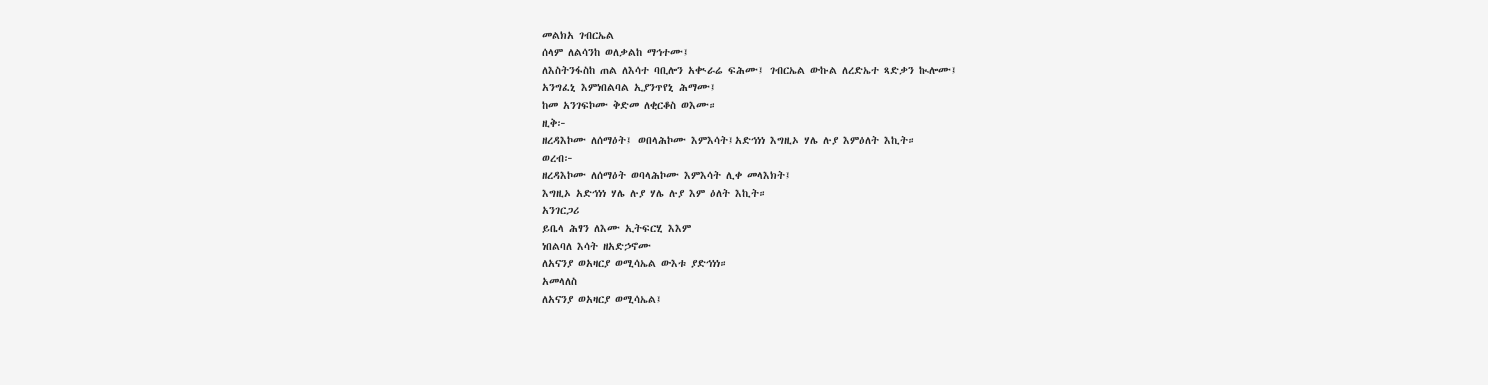መልክአ ገብርኤል
ሰላም ለልሳንከ ወለቃልከ ማኅተሙ፤
ለእስትንፋስከ ጠል ለእሳተ ባቢሎን አቊራሬ ፍሕሙ፤ ገብርኤል ውኩል ለረድኤተ ጻድቃን ኲሎሙ፤
አንግፈኒ እምነበልባል ኢያንጥየኒ ሕማሙ፤
ከመ አንገፍኮሙ ቅድመ ለቂርቆስ ወእሙ።
ዚቅ፦
ዘረዳእኮሙ ለሰማዕት፤ ወበላሕኮሙ እምእሳት፤አድኅነነ እግዚኦ ሃሌ ሉያ እምዕለት እኪት።
ወረብ፦
ዘረዳእኮሙ ለሰማዕት ወባላሕኮሙ እምእሳት ሊቀ መላእክት፤
እግዚኦ አድኅነነ ሃሌ ሉያ ሃሌ ሉያ እም ዕለት እኪት።
አንገርጋሪ
ይቤላ ሕፃን ለእሙ ኢትፍርሂ እእም
ነበልባለ እሳት ዘአድኃኖሙ
ለአናንያ ወአዛርያ ወሚሳኤል ውእቱ ያድኅነነ።
አመላለስ
ለአናንያ ወአዛርያ ወሚሳኤል፤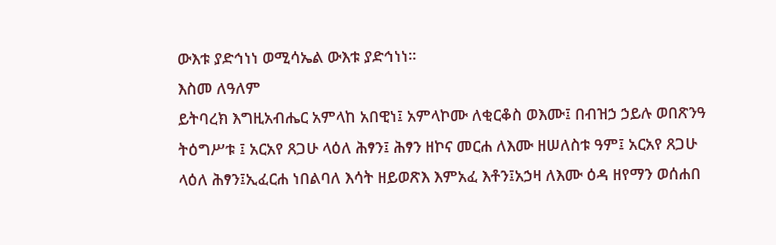ውእቱ ያድኅነነ ወሚሳኤል ውእቱ ያድኅነነ።
እስመ ለዓለም
ይትባረክ እግዚአብሔር አምላከ አበዊነ፤ አምላኮሙ ለቂርቆስ ወእሙ፤ በብዝኃ ኃይሉ ወበጽንዓ ትዕግሥቱ ፤ አርአየ ጸጋሁ ላዕለ ሕፃን፤ ሕፃን ዘኮና መርሐ ለእሙ ዘሠለስቱ ዓም፤ አርአየ ጸጋሁ ላዕለ ሕፃን፤ኢፈርሐ ነበልባለ እሳት ዘይወጽእ እምአፈ እቶን፤አኃዛ ለእሙ ዕዳ ዘየማን ወሰሐበ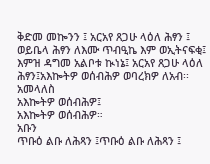ቅድመ መኰንን ፤ አርአየ ጸጋሁ ላዕለ ሕፃን ፤ ወይቤላ ሕፃን ለእሙ ጥብዒኬ እም ወኢትናፍቂ፤ እምዝ ዳግመ አልቦቱ ኲነኔ፤ አርአየ ጸጋሁ ላዕለ ሕፃን፤አእኰትዎ ወሰብሕዎ ወባረክዎ ለአብ፡፡
አመላለስ
አእኰትዎ ወሰብሕዎ፤
አእኰትዎ ወሰብሕዎ።
አቡን
ጥቡዕ ልቡ ለሕጻን ፤ጥቡዕ ልቡ ለሕጻን ፤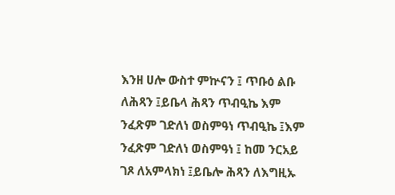እንዘ ሀሎ ውስተ ምኵናን ፤ ጥቡዕ ልቡ ለሕጻን ፤ይቤላ ሕጻን ጥብዒኬ እም ንፈጽም ገድለነ ወስምዓነ ጥብዒኬ ፤እም ንፈጽም ገድለነ ወስምዓነ ፤ ከመ ንርአይ ገጾ ለአምላክነ ፤ይቤሎ ሕጻን ለእግዚኡ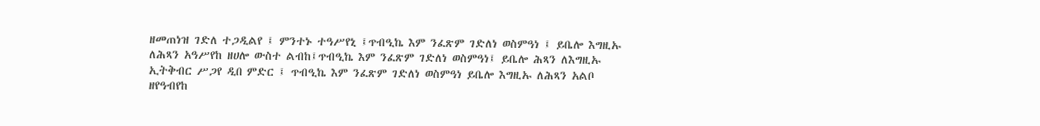ዘመጠነዝ ገድለ ተጋዲልየ ፤ ምንተኑ ተዓሥየኒ ፤ጥብዒኬ እም ንፈጽም ገድለነ ወስምዓነ ፤ ይቤሎ እግዚኡ ለሕጻን አዓሥየከ ዘሀሎ ውስተ ልብከ፤ጥብዒኬ እም ንፈጽም ገድለነ ወስምዓነ፤ ይቤሎ ሕጻን ለእግዚኡ ኢትቅብር ሥጋየ ዲበ ምድር ፤ ጥብዒኬ እም ንፈጽም ገድለነ ወስምዓነ ይቤሎ እግዚኡ ለሕጻን አልቦ ዘየዓብየከ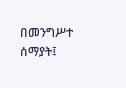በመንግሥተ ሰማያት፤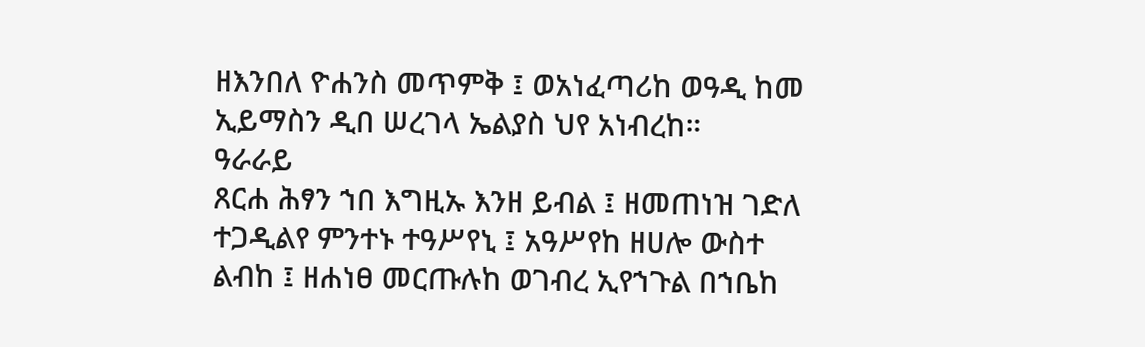ዘእንበለ ዮሐንስ መጥምቅ ፤ ወአነፈጣሪከ ወዓዲ ከመ ኢይማስን ዲበ ሠረገላ ኤልያስ ህየ አነብረከ።
ዓራራይ
ጸርሐ ሕፃን ኀበ እግዚኡ እንዘ ይብል ፤ ዘመጠነዝ ገድለ ተጋዲልየ ምንተኑ ተዓሥየኒ ፤ አዓሥየከ ዘሀሎ ውስተ ልብከ ፤ ዘሐነፀ መርጡሉከ ወገብረ ኢየኀጉል በኀቤከ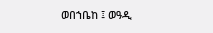ወበኀቤከ ፤ ወዓዲ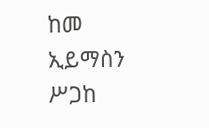ከመ ኢይማስን ሥጋከ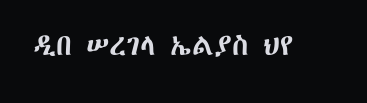ዲበ ሠረገላ ኤልያስ ህየ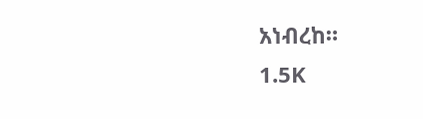አነብረከ።
1.5K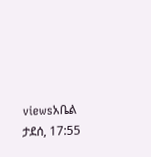viewsአቤል ታደሰ, 17:55